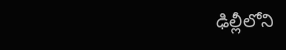ఢిల్లీలోని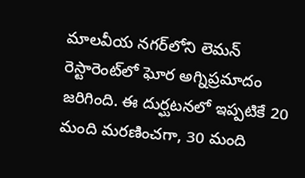మాలవీయ నగర్‌లోని లెమన్ రెస్టారెంట్‌లో ఘోర అగ్నిప్రమాదం జరిగింది. ఈ దుర్ఘటనలో ఇప్పటికే 20 మంది మరణించగా, 30 మంది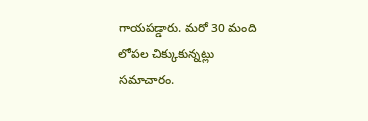గాయపడ్డారు. మరో 30 మంది లోపల చిక్కుకున్నట్లు సమాచారం.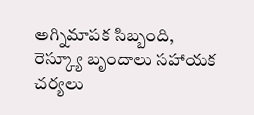అగ్నిమాపక సిబ్బంది, రెస్క్యూ బృందాలు సహాయక చర్యలు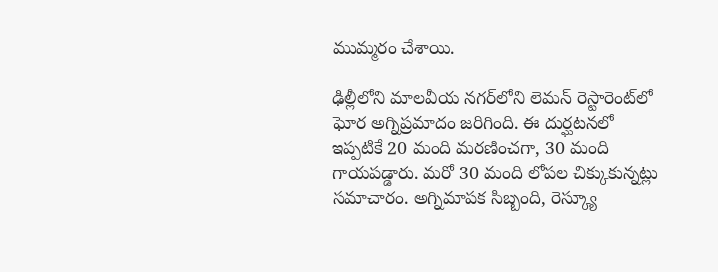ముమ్మరం చేశాయి.

ఢిల్లీలోని మాలవీయ నగర్‌లోని లెమన్ రెస్టారెంట్‌లో ఘోర అగ్నిప్రమాదం జరిగింది. ఈ దుర్ఘటనలో ఇప్పటికే 20 మంది మరణించగా, 30 మంది గాయపడ్డారు. మరో 30 మంది లోపల చిక్కుకున్నట్లు సమాచారం. అగ్నిమాపక సిబ్బంది, రెస్క్యూ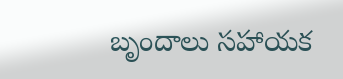బృందాలు సహాయక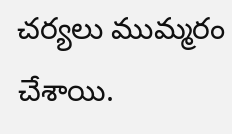చర్యలు ముమ్మరం చేశాయి.